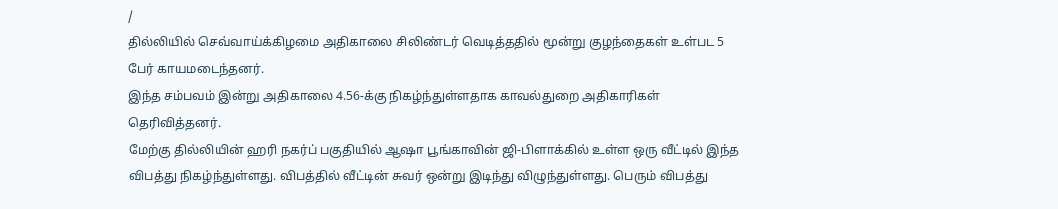/
தில்லியில் செவ்வாய்க்கிழமை அதிகாலை சிலிண்டர் வெடித்ததில் மூன்று குழந்தைகள் உள்பட 5 பேர் காயமடைந்தனர்.
இந்த சம்பவம் இன்று அதிகாலை 4.56-க்கு நிகழ்ந்துள்ளதாக காவல்துறை அதிகாரிகள் தெரிவித்தனர்.
மேற்கு தில்லியின் ஹரி நகர்ப் பகுதியில் ஆஷா பூங்காவின் ஜி-பிளாக்கில் உள்ள ஒரு வீட்டில் இந்த விபத்து நிகழ்ந்துள்ளது. விபத்தில் வீட்டின் சுவர் ஒன்று இடிந்து விழுந்துள்ளது. பெரும் விபத்து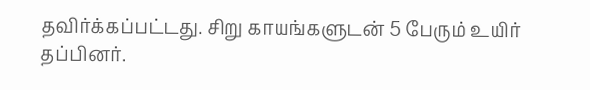தவிர்க்கப்பட்டது. சிறு காயங்களுடன் 5 பேரும் உயிர் தப்பினர்.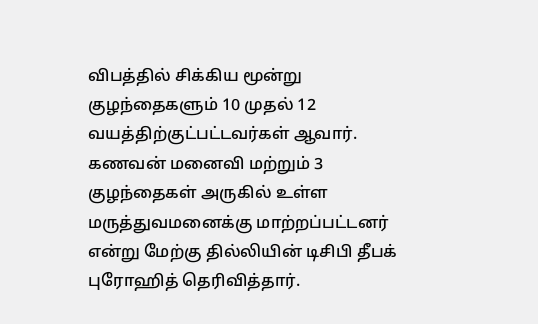விபத்தில் சிக்கிய மூன்று குழந்தைகளும் 10 முதல் 12 வயத்திற்குட்பட்டவர்கள் ஆவார். கணவன் மனைவி மற்றும் 3 குழந்தைகள் அருகில் உள்ள மருத்துவமனைக்கு மாற்றப்பட்டனர் என்று மேற்கு தில்லியின் டிசிபி தீபக் புரோஹித் தெரிவித்தார்.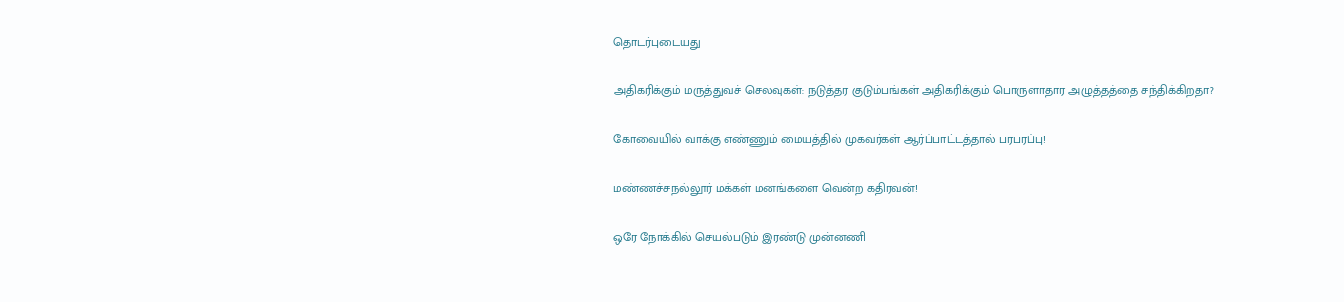தொடர்புடையது

அதிகரிக்கும் மருத்துவச் செலவுகள்: நடுத்தர குடும்பங்கள் அதிகரிக்கும் பொருளாதார அழுத்தத்தை சந்திக்கிறதா?

கோவையில் வாக்கு எண்ணும் மையத்தில் முகவர்கள் ஆர்ப்பாட்டத்தால் பரபரப்பு!

மண்ணச்சநல்லூர் மக்கள் மனங்களை வென்ற கதிரவன்!

ஒரே நோக்கில் செயல்படும் இரண்டு முன்னணி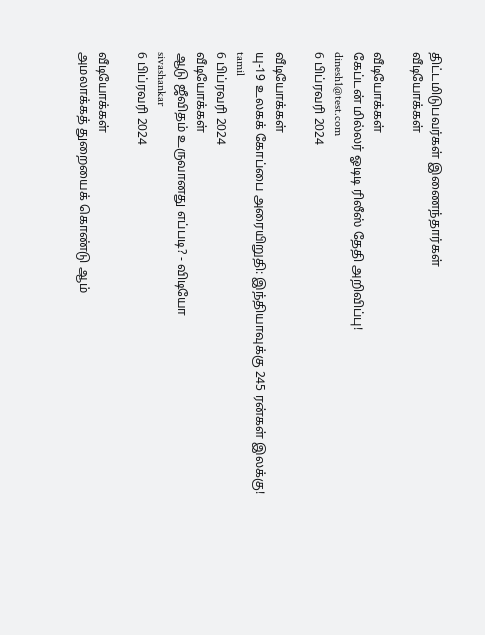திட்டமிடுபவர்கள் இணைந்தார்கள்
வீடியோக்கள்

வீடியோக்கள்
கேப்டன் மில்லர் ஓடிடி ரிலீஸ் தேதி அறிவிப்பு!
dinesh1@test.com
6 பிப்ரவரி 2024

வீடியோக்கள்
யு-19 உலகக் கோப்பை அரையிறுதி: இந்தியாவுக்கு 245 ரன்கள் இலக்கு!
tamil
6 பிப்ரவரி 2024
வீடியோக்கள்
ஆடு ஜீவிதம் உருவானது எப்படி? - விடியோ
sivashankar
6 பிப்ரவரி 2024

வீடியோக்கள்
அமலாக்கத் துறையைக் கொண்டு ஆம்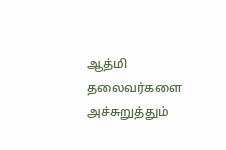ஆத்மி தலைவர்களை அச்சுறுத்தும்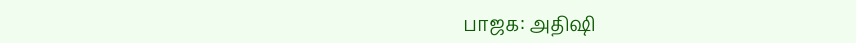பாஜக: அதிஷி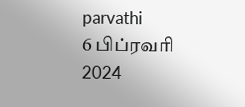parvathi
6 பிப்ரவரி 2024